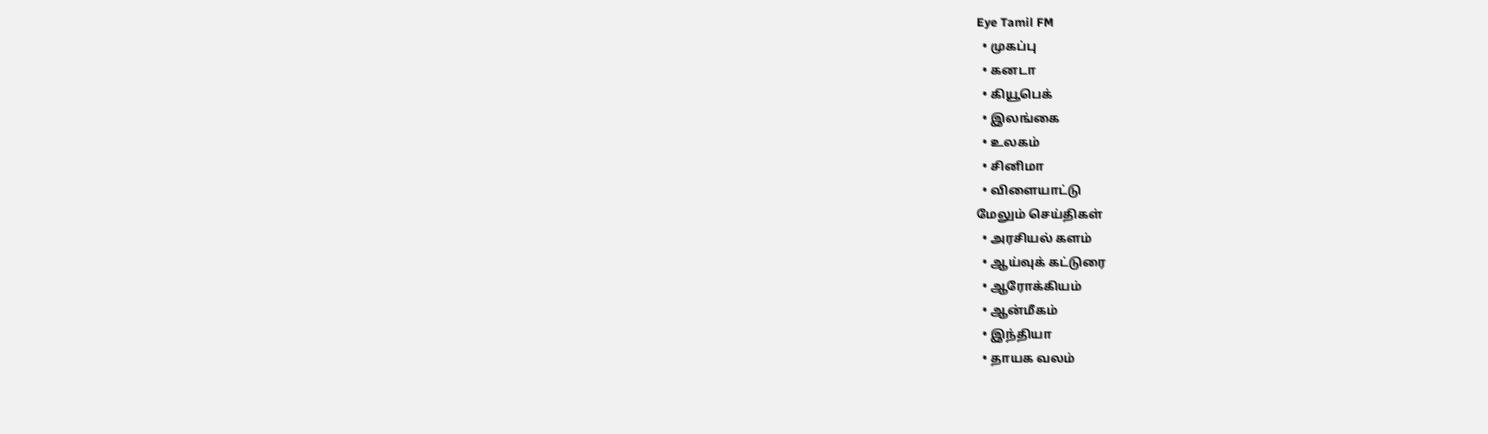Eye Tamil FM
  • முகப்பு
  • கனடா
  • கியூபெக்
  • இலங்கை
  • உலகம்
  • சினிமா
  • விளையாட்டு
மேலும் செய்திகள்
  • அரசியல் களம்
  • ஆய்வுக் கட்டுரை
  • ஆரோக்கியம்
  • ஆன்மீகம்
  • இந்தியா
  • தாயக வலம்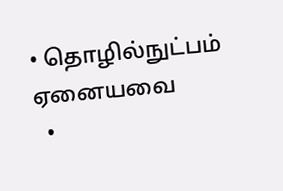• தொழில்நுட்பம்
ஏனையவை
  •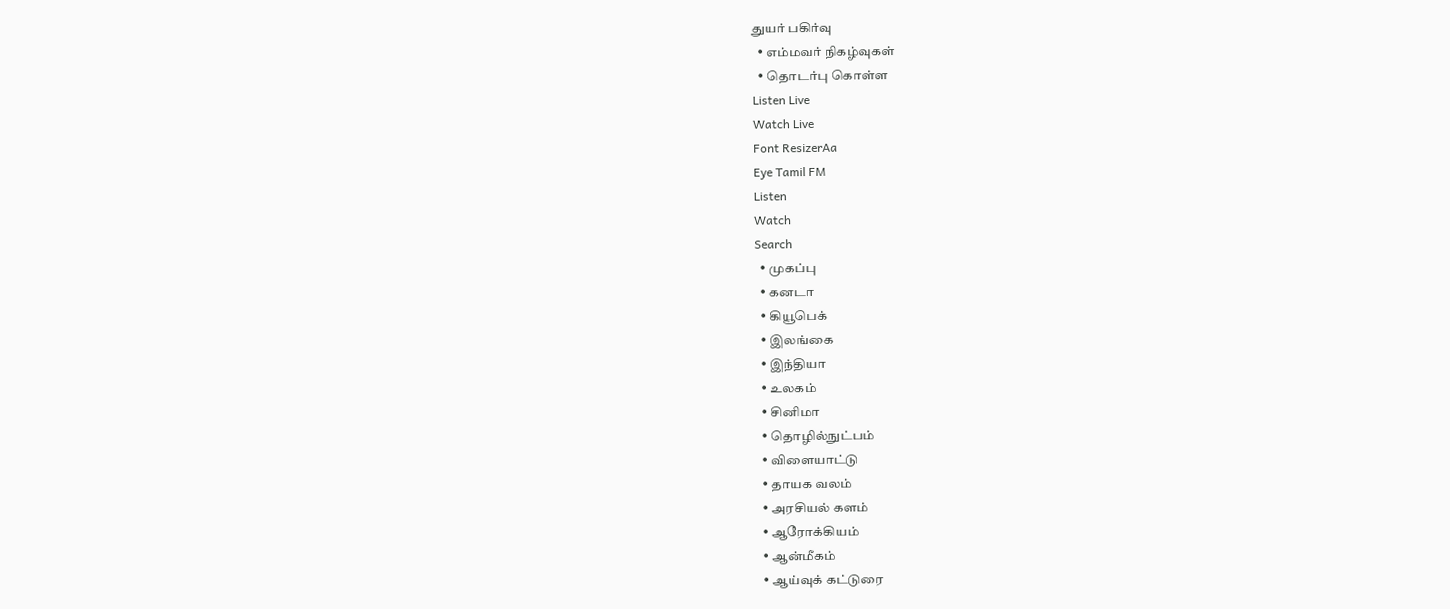துயர் பகிர்வு
  • எம்மவர் நிகழ்வுகள்
  • தொடர்பு கொள்ள
Listen Live
Watch Live
Font ResizerAa
Eye Tamil FM
Listen
Watch
Search
  • முகப்பு
  • கனடா
  • கியூபெக்
  • இலங்கை
  • இந்தியா
  • உலகம்
  • சினிமா
  • தொழில்நுட்பம்
  • விளையாட்டு
  • தாயக வலம்
  • அரசியல் களம்
  • ஆரோக்கியம்
  • ஆன்மீகம்
  • ஆய்வுக் கட்டுரை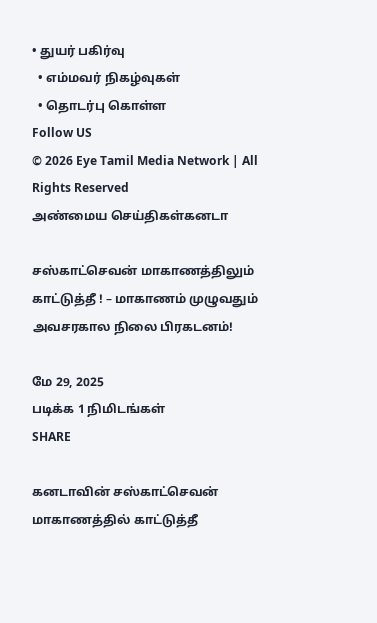• துயர் பகிர்வு
  • எம்மவர் நிகழ்வுகள்
  • தொடர்பு கொள்ள
Follow US
© 2026 Eye Tamil Media Network | All Rights Reserved
அண்மைய செய்திகள்கனடா

சஸ்காட்செவன் மாகாணத்திலும் காட்டுத்தீ ! – மாகாணம் முழுவதும் அவசரகால நிலை பிரகடனம்!

மே 29, 2025
படிக்க 1 நிமிடங்கள்
SHARE

கனடாவின் சஸ்காட்செவன் மாகாணத்தில் காட்டுத்தீ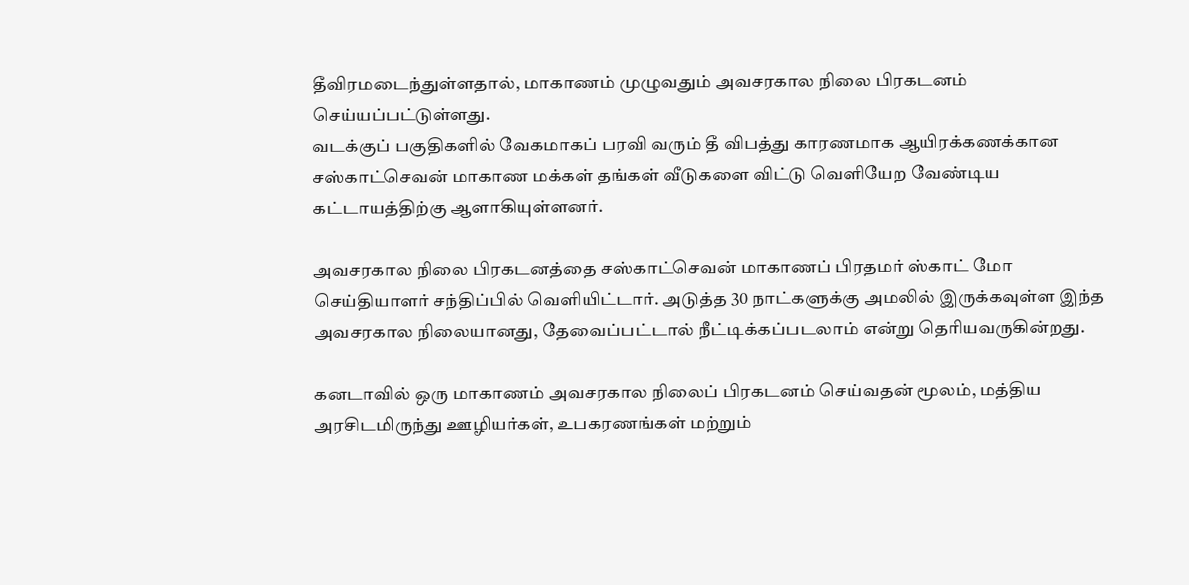தீவிரமடைந்துள்ளதால், மாகாணம் முழுவதும் அவசரகால நிலை பிரகடனம் செய்யப்பட்டுள்ளது.
வடக்குப் பகுதிகளில் வேகமாகப் பரவி வரும் தீ விபத்து காரணமாக ஆயிரக்கணக்கான சஸ்காட்செவன் மாகாண மக்கள் தங்கள் வீடுகளை விட்டு வெளியேற வேண்டிய கட்டாயத்திற்கு ஆளாகியுள்ளனர்.

அவசரகால நிலை பிரகடனத்தை சஸ்காட்செவன் மாகாணப் பிரதமர் ஸ்காட் மோ செய்தியாளர் சந்திப்பில் வெளியிட்டார். அடுத்த 30 நாட்களுக்கு அமலில் இருக்கவுள்ள இந்த அவசரகால நிலையானது, தேவைப்பட்டால் நீட்டிக்கப்படலாம் என்று தெரியவருகின்றது.

கனடாவில் ஒரு மாகாணம் அவசரகால நிலைப் பிரகடனம் செய்வதன் மூலம், மத்திய அரசிடமிருந்து ஊழியர்கள், உபகரணங்கள் மற்றும்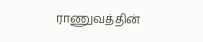ராணுவத்தின்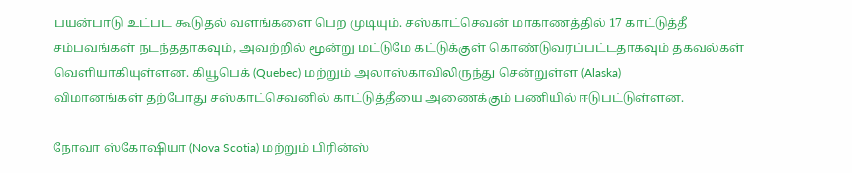பயன்பாடு உட்பட கூடுதல் வளங்களை பெற முடியும். சஸ்காட்செவன் மாகாணத்தில் 17 காட்டுத்தீ சம்பவங்கள் நடந்ததாகவும், அவற்றில் மூன்று மட்டுமே கட்டுக்குள் கொண்டுவரப்பட்டதாகவும் தகவல்கள் வெளியாகியுள்ளன. கியூபெக் (Quebec) மற்றும் அலாஸ்காவிலிருந்து சென்றுள்ள (Alaska)
விமானங்கள் தற்போது சஸ்காட்செவனில் காட்டுத்தீயை அணைக்கும் பணியில் ஈடுபட்டுள்ளன.

நோவா ஸ்கோஷியா (Nova Scotia) மற்றும் பிரின்ஸ்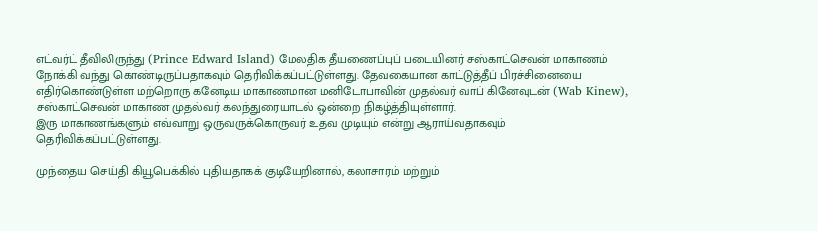எட்வர்ட் தீவிலிருந்து (Prince Edward Island) மேலதிக தீயணைப்புப் படையினர் சஸ்காட்செவன் மாகாணம் நோக்கி வந்து கொண்டிருப்பதாகவும் தெரிவிக்கப்பட்டுள்ளது. தேவகையான காட்டுத்தீப் பிரச்சினையை எதிர்கொண்டுள்ள மற்றொரு கனேடிய மாகாணமான மனிடோபாவின் முதல்வர் வாப் கினேவுடன் (Wab Kinew), சஸ்காட்செவன் மாகாண முதல்வர் கலந்துரையாடல் ஒன்றை நிகழ்த்தியுள்ளார்.
இரு மாகாணங்களும் எவ்வாறு ஒருவருக்கொருவர் உதவ முடியும் என்று ஆராய்வதாகவும் தெரிவிக்கப்பட்டுள்ளது.

முந்தைய செய்தி கியூபெக்கில் புதியதாகக் குடியேறினால், கலாசாரம் மற்றும்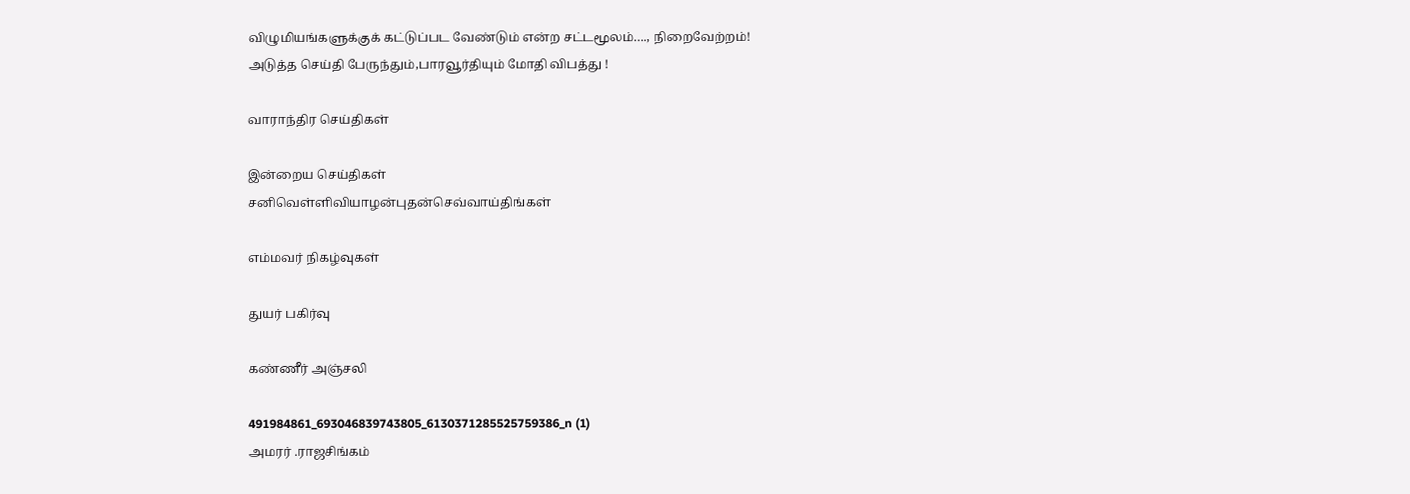விழுமியங்களுக்குக் கட்டுப்பட வேண்டும் என்ற சட்டமூலம்…., நிறைவேற்றம்!
அடுத்த செய்தி பேருந்தும்,பாரவூர்தியும் மோதி விபத்து !

வாராந்திர செய்திகள்

இன்றைய செய்திகள்
சனிவெள்ளிவியாழன்புதன்செவ்வாய்திங்கள்

எம்மவர் நிகழ்வுகள்

துயர் பகிர்வு

கண்ணீர் அஞ்சலி

491984861_693046839743805_6130371285525759386_n (1)
அமரர் .ராஜசிங்கம்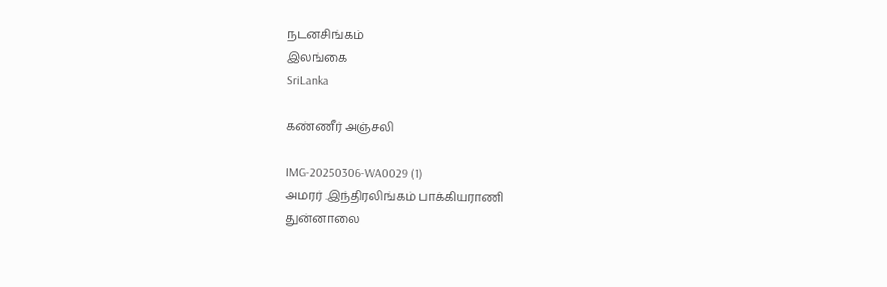நடனசிங்கம்
இலங்கை
SriLanka

கண்ணீர் அஞ்சலி

IMG-20250306-WA0029 (1)
அமரர் .இந்திரலிங்கம் பாக்கியராணி
துன்னாலை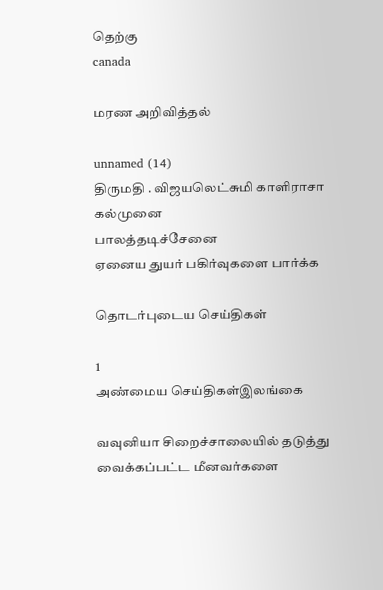தெற்கு
canada

மரண அறிவித்தல்

unnamed (14)
திருமதி . விஜயலெட்சுமி காளிராசா
கல்முனை
பாலத்தடிச்சேனை
ஏனைய துயர் பகிர்வுகளை பார்க்க

தொடர்புடைய செய்திகள்

1
அண்மைய செய்திகள்இலங்கை

வவுனியா சிறைச்சாலையில் தடுத்து வைக்கப்பட்ட மீனவர்களை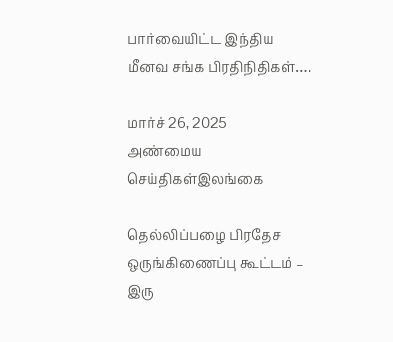பார்வையிட்ட இந்திய மீனவ சங்க பிரதிநிதிகள்….

மார்ச் 26, 2025
அண்மைய செய்திகள்இலங்கை

தெல்லிப்பழை பிரதேச ஒருங்கிணைப்பு கூட்டம் – இரு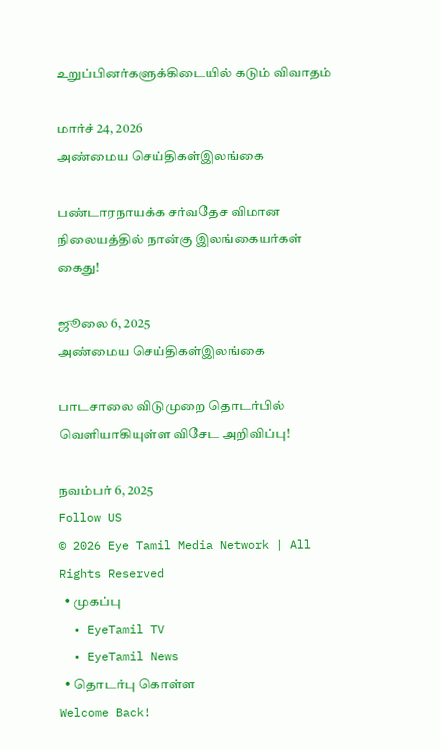உறுப்பினர்களுக்கிடையில் கடும் விவாதம்

மார்ச் 24, 2026
அண்மைய செய்திகள்இலங்கை

பண்டாரநாயக்க சர்வதேச விமான நிலையத்தில் நான்கு இலங்கையர்கள் கைது!

ஜூலை 6, 2025
அண்மைய செய்திகள்இலங்கை

பாடசாலை விடுமுறை தொடர்பில் வெளியாகியுள்ள விசேட அறிவிப்பு!

நவம்பர் 6, 2025
Follow US
© 2026 Eye Tamil Media Network | All Rights Reserved
  • முகப்பு
  • EyeTamil TV
  • EyeTamil News
  • தொடர்பு கொள்ள
Welcome Back!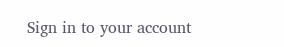Sign in to your account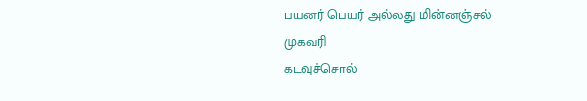பயனர் பெயர் அல்லது மின்னஞ்சல் முகவரி
கடவுச்சொல்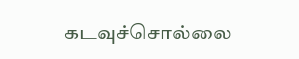கடவுச்சொல்லை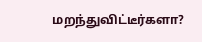மறந்துவிட்டீர்களா?